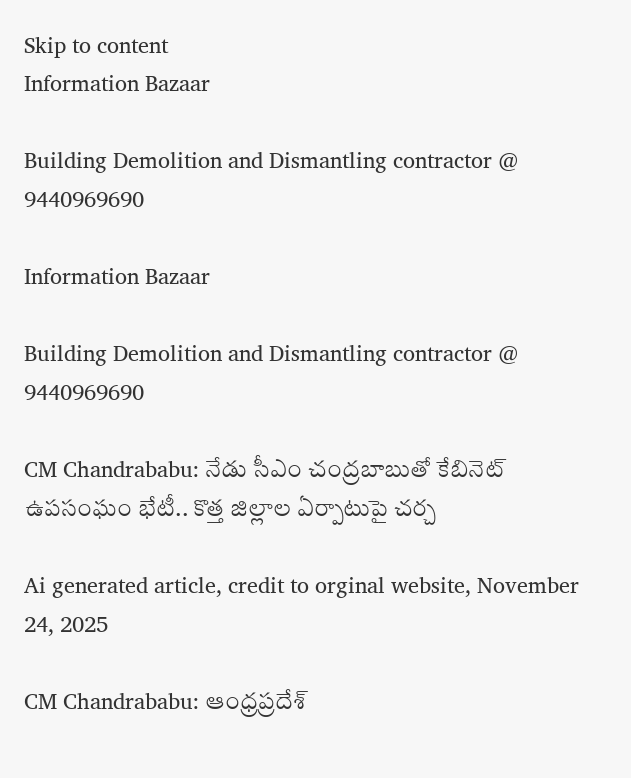Skip to content
Information Bazaar

Building Demolition and Dismantling contractor @ 9440969690

Information Bazaar

Building Demolition and Dismantling contractor @ 9440969690

CM Chandrababu: నేడు సీఎం చంద్రబాబుతో కేబినెట్ ఉపసంఘం భేటీ.. కొత్త జిల్లాల ఏర్పాటుపై చర్చ

Ai generated article, credit to orginal website, November 24, 2025

CM Chandrababu: ఆంధ్రప్రదేశ్‌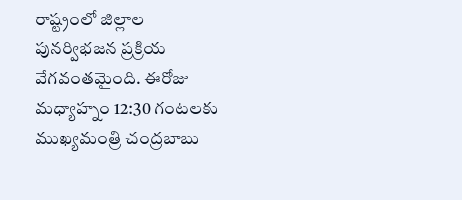రాష్ట్రంలో జిల్లాల పునర్విభజన ప్రక్రియ వేగవంతమైంది. ఈరోజు మధ్యాహ్నం 12:30 గంటలకు ముఖ్యమంత్రి చంద్రబాబు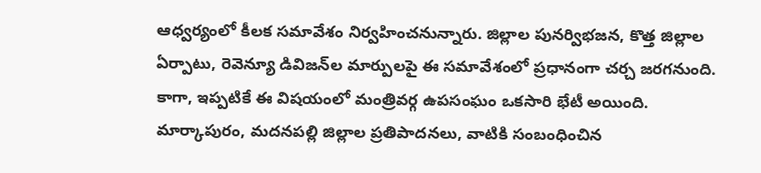ఆధ్వర్యంలో కీలక సమావేశం నిర్వహించనున్నారు. జిల్లాల పునర్విభజన, కొత్త జిల్లాల ఏర్పాటు, రెవెన్యూ డివిజన్‌ల మార్పులపై ఈ సమావేశంలో ప్రధానంగా చర్చ జరగనుంది. కాగా, ఇప్పటికే ఈ విషయంలో మంత్రివర్గ ఉపసంఘం ఒకసారి భేటీ అయింది. మార్కాపురం, మదనపల్లి జిల్లాల ప్రతిపాదనలు, వాటికి సంబంధించిన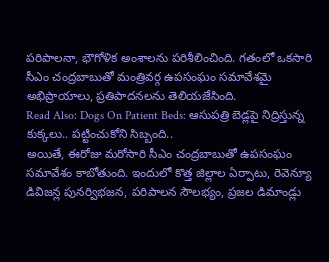పరిపాలనా, భౌగోళిక అంశాలను పరిశీలించింది. గతంలో ఒకసారి సీఎం చంద్రబాబుతో మంత్రివర్గ ఉపసంఘం సమావేశమై అభిప్రాయాలు, ప్రతిపాదనలను తెలియజేసింది.
Read Also: Dogs On Patient Beds: ఆసుపత్రి బెడ్లపై నిద్రిస్తున్న కుక్కలు.. పట్టించుకోని సిబ్బంది..
అయితే, ఈరోజు మరోసారి సీఎం చంద్రబాబుతో ఉపసంఘం సమావేశం కాబోతుంది. ఇందులో కొత్త జిల్లాల ఏర్పాటు, రెవెన్యూ డివిజన్ల పునర్విభజన, పరిపాలన సౌలభ్యం, ప్రజల డిమాండ్లు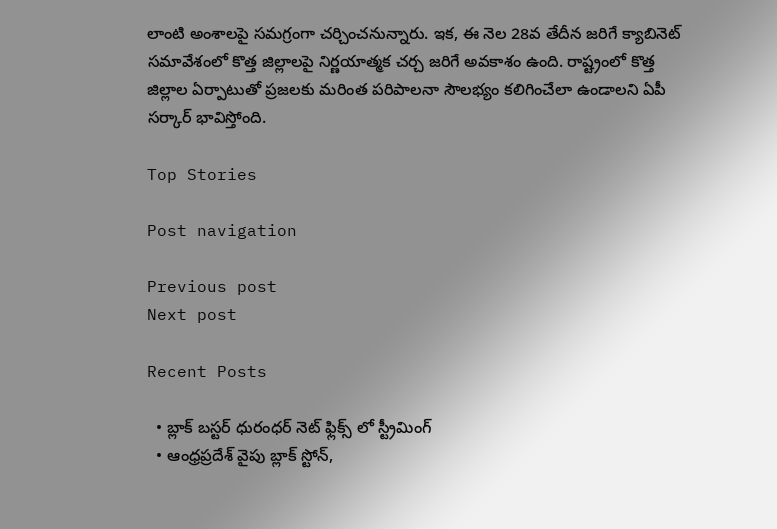లాంటి అంశాలపై సమగ్రంగా చర్చించనున్నారు. ఇక, ఈ నెల 28వ తేదీన జరిగే క్యాబినెట్‌ సమావేశంలో కొత్త జిల్లాలపై నిర్ణయాత్మక చర్చ జరిగే అవకాశం ఉంది. రాష్ట్రంలో కొత్త జిల్లాల ఏర్పాటుతో ప్రజలకు మరింత పరిపాలనా సౌలభ్యం కలిగించేలా ఉండాలని ఏపీ సర్కార్ భావిస్తోంది.

Top Stories

Post navigation

Previous post
Next post

Recent Posts

  • బ్లాక్ బ‌స్ట‌ర్ ధురంధ‌ర్ నెట్ ఫ్లిక్స్ లో స్ట్రీమింగ్
  • ఆంధ్ర‌ప్ర‌దేశ్ వైపు బ్లాక్ స్టోన్,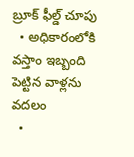బ్రూక్ ఫీల్డ్ చూపు
  • అధికారంలోకి వ‌స్తాం ఇబ్బంది పెట్టిన వాళ్ల‌ను వ‌ద‌లం
  •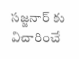స‌జ్జ‌నార్ కు విచారించే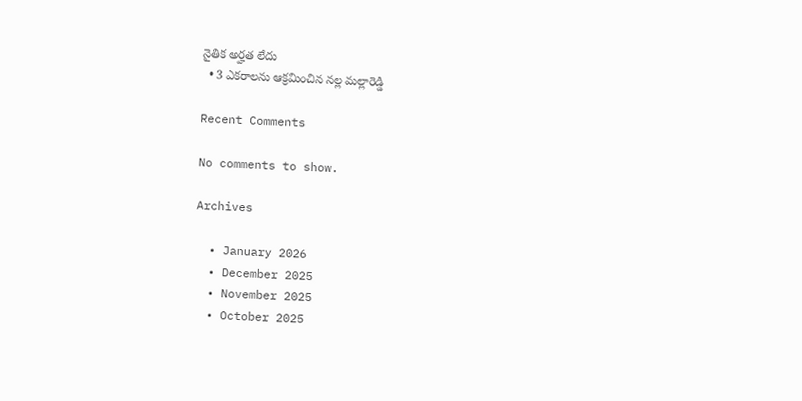నైతిక అర్హ‌త లేదు
  • 3 ఎక‌రాల‌ను ఆక్ర‌మించిన‌ న‌ల్ల మ‌ల్లారెడ్డి

Recent Comments

No comments to show.

Archives

  • January 2026
  • December 2025
  • November 2025
  • October 2025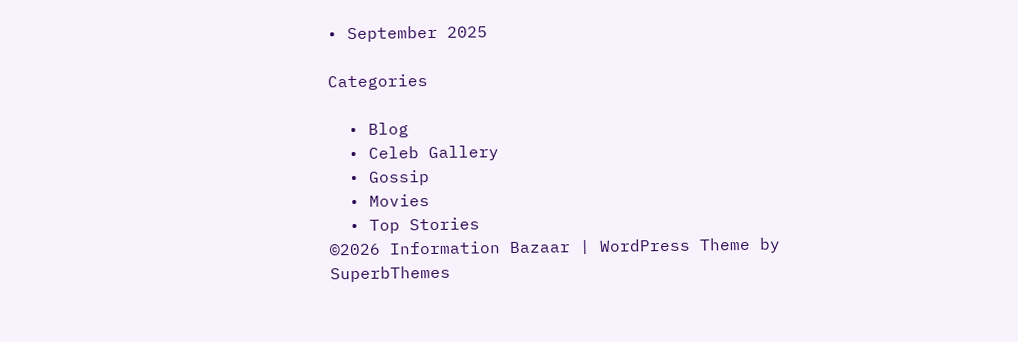• September 2025

Categories

  • Blog
  • Celeb Gallery
  • Gossip
  • Movies
  • Top Stories
©2026 Information Bazaar | WordPress Theme by SuperbThemes